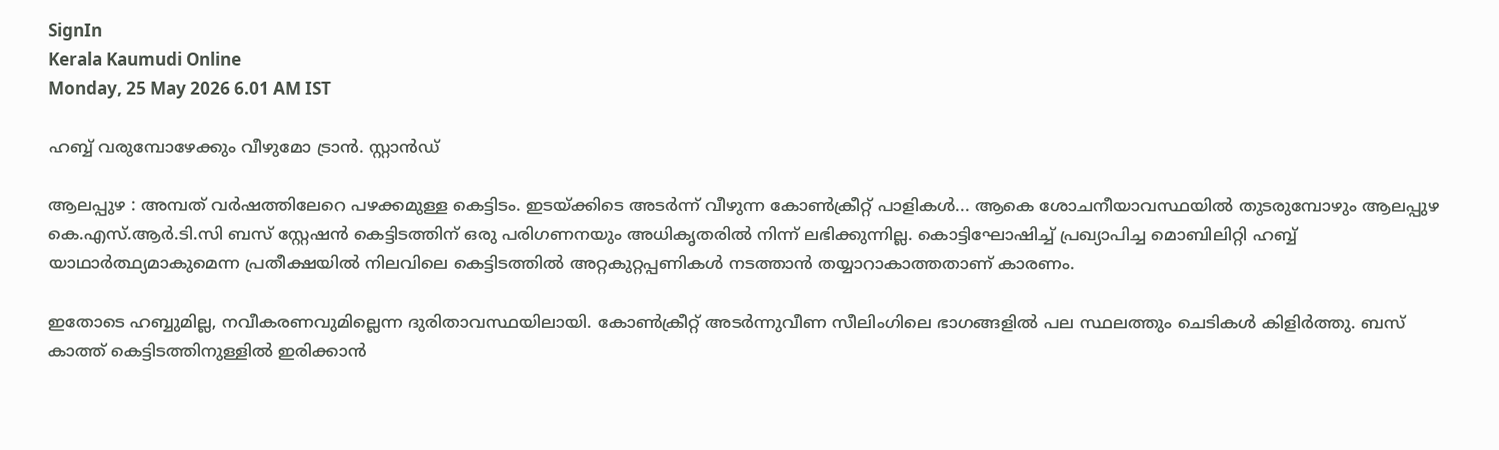SignIn
Kerala Kaumudi Online
Monday, 25 May 2026 6.01 AM IST

ഹബ്ബ് വരുമ്പോഴേക്കും വീഴുമോ ട്രാൻ. സ്റ്റാൻഡ്

ആലപ്പുഴ : അമ്പത് വർഷത്തിലേറെ പഴക്കമുള്ള കെട്ടിടം. ഇടയ്ക്കിടെ അടർന്ന് വീഴുന്ന കോൺക്രീറ്റ് പാളികൾ... ആകെ ശോചനീയാവസ്ഥയിൽ തുടരുമ്പോഴും ആലപ്പുഴ കെ.എസ്.ആർ.ടി.സി ബസ് സ്റ്റേഷൻ കെട്ടിടത്തിന് ഒരു പരിഗണനയും അധികൃതരിൽ നിന്ന് ലഭിക്കുന്നില്ല. കൊട്ടിഘോഷിച്ച് പ്രഖ്യാപിച്ച മൊബിലിറ്റി ഹബ്ബ് യാഥാർത്ഥ്യമാകുമെന്ന പ്രതീക്ഷയിൽ നിലവിലെ കെട്ടിടത്തിൽ അറ്റകുറ്റപ്പണികൾ നടത്താൻ തയ്യാറാകാത്തതാണ് കാരണം.

ഇതോടെ ഹബ്ബുമില്ല, നവീകരണവുമില്ലെന്ന ദുരിതാവസ്ഥയിലായി. കോൺക്രീറ്റ് അടർന്നുവീണ സീലിംഗിലെ ഭാഗങ്ങളിൽ പല സ്ഥലത്തും ചെടികൾ കിളിർത്തു. ബസ് കാത്ത് കെട്ടിടത്തിനുള്ളിൽ ഇരിക്കാൻ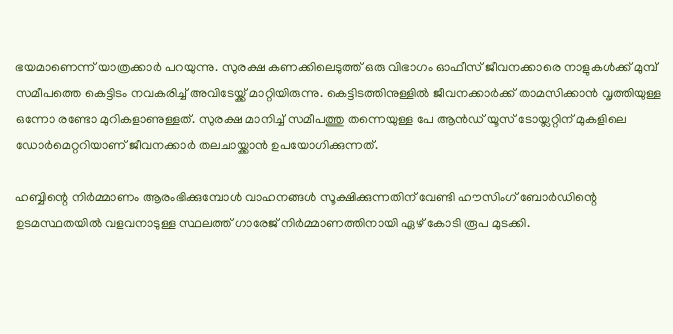ഭയമാണെന്ന് യാത്രക്കാർ പറയുന്നു. സുരക്ഷ കണക്കിലെടുത്ത് ഒരു വിഭാഗം ഓഫീസ് ജീവനക്കാരെ നാളുകൾക്ക് മുമ്പ് സമീപത്തെ കെട്ടിടം നവകരിച്ച് അവിടേയ്ക്ക് മാറ്റിയിരുന്നു. കെട്ടിടത്തിനുള്ളിൽ ജീവനക്കാർക്ക് താമസിക്കാൻ വൃത്തിയുള്ള ഒന്നോ രണ്ടോ മുറികളാണുള്ളത്. സുരക്ഷ മാനിച്ച് സമീപത്തു തന്നെയുള്ള പേ ആൻഡ് യൂസ് ടോയ്ലറ്റിന് മുകളിലെ ഡോർമെറ്ററിയാണ് ജീവനക്കാർ തലചായ്ക്കാൻ ഉപയോഗിക്കുന്നത്.

ഹബ്ബിന്റെ നിർമ്മാണം ആരംഭിക്കുമ്പോൾ വാഹനങ്ങൾ സൂക്ഷിക്കുന്നതിന് വേണ്ടി ഹൗസിംഗ് ബോർഡിന്റെ ഉടമസ്ഥതയിൽ വളവനാടുള്ള സ്ഥലത്ത് ഗാരേജ് നിർമ്മാണത്തിനായി ഏഴ് കോടി രൂപ മുടക്കി.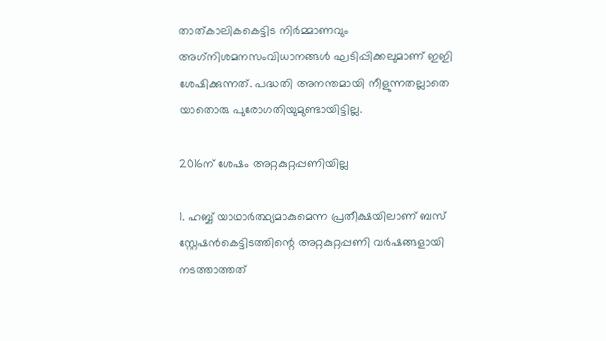താത്കാലികകെട്ടിട നിർമ്മാണവും അഗ്‌നിശമനസംവിധാനങ്ങൾ ഘടിപ്പിക്കലുമാണ് ഇഇി ശേഷിക്കുന്നത്. പദ്ധതി അനന്തമായി നീളുന്നതല്ലാതെ യാതൊരു പുരോഗതിയുമുണ്ടായിട്ടില്ല.

2016ന് ശേഷം അറ്റകുറ്റപ്പണിയില്ല

1. ഹബ്ബ് യാഥാർത്ഥ്യമാകുമെന്ന പ്രതീക്ഷയിലാണ് ബസ് സ്റ്റേഷൻകെട്ടിടത്തിന്റെ അറ്റകുറ്റപ്പണി വർഷങ്ങളായി നടത്താത്തത്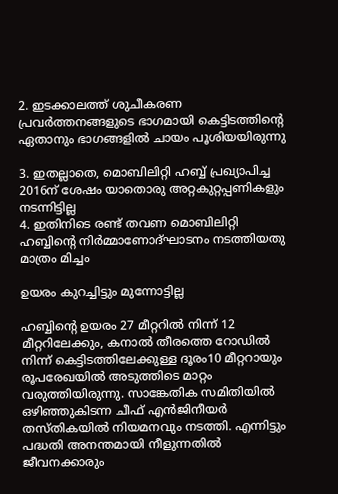2. ഇടക്കാലത്ത് ശുചീകരണ പ്രവർത്തനങ്ങളുടെ ഭാഗമായി കെട്ടിടത്തിന്റെ ഏതാനും ഭാഗങ്ങളിൽ ചായം പൂശിയയിരുന്നു

3. ഇതല്ലാതെ, മൊബിലിറ്റി ഹബ്ബ് പ്രഖ്യാപിച്ച 2016ന് ശേഷം യാതൊരു അറ്റകുറ്റപ്പണികളും നടന്നിട്ടില്ല
4. ഇതിനിടെ രണ്ട് തവണ മൊബിലിറ്റി ഹബ്ബിന്റെ നിർമ്മാണോദ്ഘാടനം നടത്തിയതു മാത്രം മിച്ചം

ഉയരം കുറച്ചിട്ടും മുന്നോട്ടില്ല

ഹബ്ബിന്റെ ഉയരം 27 മീറ്ററിൽ നിന്ന് 12 മീറ്ററിലേക്കും, കനാൽ തീരത്തെ റോഡിൽ നിന്ന് കെട്ടിടത്തിലേക്കുള്ള ദൂരം10 മീറ്ററായും രൂപരേഖയിൽ അടുത്തിടെ മാറ്റം വരുത്തിയിരുന്നു. സാങ്കേതിക സമിതിയിൽ ഒഴിഞ്ഞുകിടന്ന ചീഫ് എൻജിനീയർ തസ്തികയിൽ നിയമനവും നടത്തി. എന്നിട്ടും പദ്ധതി അനന്തമായി നീളുന്നതിൽ ജീവനക്കാരും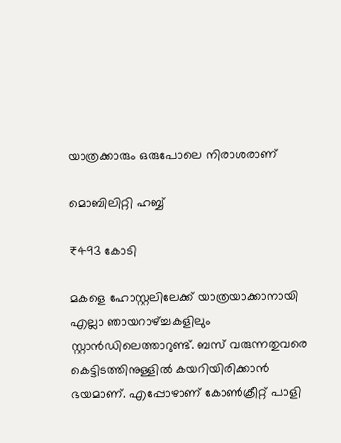യാത്രക്കാരും ഒരുപോലെ നിരാശരാണ്

മൊബിലിറ്റി ഹബ്ബ്

₹493 കോടി

മകളെ ഹോസ്റ്റലിലേക്ക് യാത്രയാക്കാനായി എല്ലാ ഞായറാഴ്ച്ചകളിലും സ്റ്റാൻഡിലെത്താറുണ്ട്. ബസ് വരുന്നതുവരെ കെട്ടിടത്തിനുള്ളിൽ കയറിയിരിക്കാൻ ഭയമാണ്. എപ്പോഴാണ് കോൺക്രീറ്റ് പാളി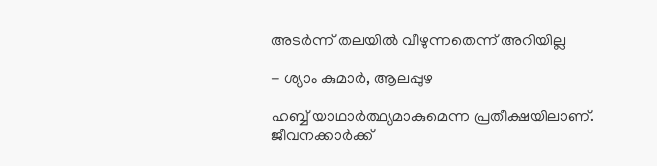അടർന്ന് തലയിൽ വീഴുന്നതെന്ന് അറിയില്ല

- ശ്യാം കുമാർ, ആലപ്പുഴ

ഹബ്ബ് യാഥാർത്ഥ്യമാകുമെന്ന പ്രതീക്ഷയിലാണ്. ജീവനക്കാർക്ക്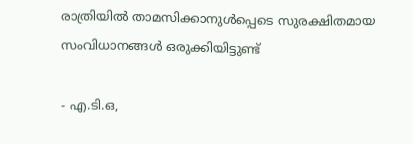രാത്രിയിൽ താമസിക്കാനുൾപ്പെടെ സുരക്ഷിതമായ സംവിധാനങ്ങൾ ഒരുക്കിയിട്ടുണ്ട്

- എ.ടി.ഒ,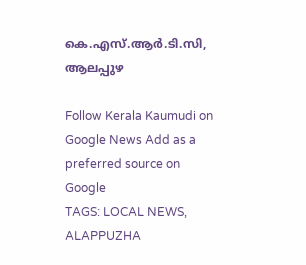കെ.എസ്.ആർ.ടി.സി, ആലപ്പുഴ

Follow Kerala Kaumudi on Google News Add as a preferred source on Google
TAGS: LOCAL NEWS, ALAPPUZHA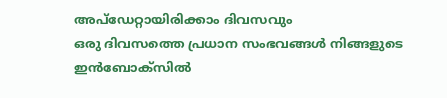അപ്ഡേറ്റായിരിക്കാം ദിവസവും
ഒരു ദിവസത്തെ പ്രധാന സംഭവങ്ങൾ നിങ്ങളുടെ ഇൻബോക്സിൽ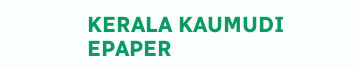KERALA KAUMUDI EPAPER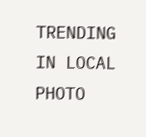TRENDING IN LOCAL
PHOTO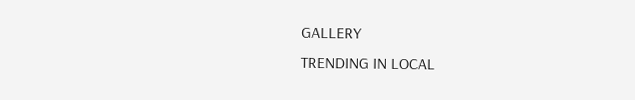GALLERY
TRENDING IN LOCAL